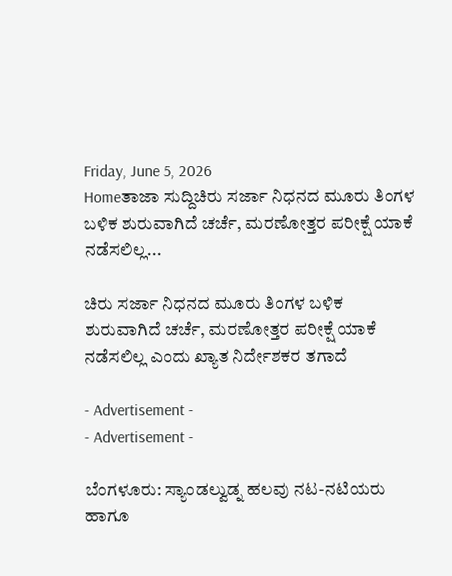Friday, June 5, 2026
Homeತಾಜಾ ಸುದ್ದಿಚಿರು ಸರ್ಜಾ ನಿಧನದ ಮೂರು ತಿಂಗಳ ಬಳಿಕ ಶುರುವಾಗಿದೆ ಚರ್ಚೆ, ಮರಣೋತ್ತರ ಪರೀಕ್ಷೆ ಯಾಕೆ ನಡೆಸಲಿಲ್ಲ...

ಚಿರು ಸರ್ಜಾ ನಿಧನದ ಮೂರು ತಿಂಗಳ ಬಳಿಕ ಶುರುವಾಗಿದೆ ಚರ್ಚೆ, ಮರಣೋತ್ತರ ಪರೀಕ್ಷೆ ಯಾಕೆ ನಡೆಸಲಿಲ್ಲ ಎಂದು ಖ್ಯಾತ ನಿರ್ದೇಶಕರ ತಗಾದೆ

- Advertisement -
- Advertisement -

ಬೆಂಗಳೂರು: ಸ್ಯಾಂಡಲ್ವುಡ್ನ ಹಲವು ನಟ-ನಟಿಯರು ಹಾಗೂ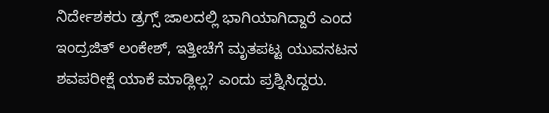ನಿರ್ದೇಶಕರು ಡ್ರಗ್ಸ್ ಜಾಲದಲ್ಲಿ ಭಾಗಿಯಾಗಿದ್ದಾರೆ ಎಂದ ಇಂದ್ರಜಿತ್ ಲಂಕೇಶ್, ಇತ್ತೀಚೆಗೆ ಮೃತಪಟ್ಟ ಯುವನಟನ ಶವಪರೀಕ್ಷೆ ಯಾಕೆ ಮಾಡ್ಲಿಲ್ಲ? ಎಂದು ಪ್ರಶ್ನಿಸಿದ್ದರು.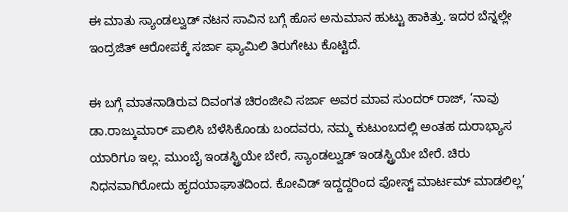ಈ ಮಾತು ಸ್ಯಾಂಡಲ್ವುಡ್ ನಟನ ಸಾವಿನ ಬಗ್ಗೆ ಹೊಸ ಅನುಮಾನ ಹುಟ್ಟು ಹಾಕಿತ್ತು. ಇದರ ಬೆನ್ನಲ್ಲೇ ಇಂದ್ರಜಿತ್ ಆರೋಪಕ್ಕೆ ಸರ್ಜಾ ಫ್ಯಾಮಿಲಿ ತಿರುಗೇಟು ಕೊಟ್ಟಿದೆ.

ಈ ಬಗ್ಗೆ ಮಾತನಾಡಿರುವ ದಿವಂಗತ ಚಿರಂಜೀವಿ ಸರ್ಜಾ ಅವರ ಮಾವ ಸುಂದರ್ ರಾಜ್, ‘ನಾವು ಡಾ.ರಾಜ್ಕುಮಾರ್ ಪಾಲಿಸಿ ಬೆಳೆಸಿಕೊಂಡು ಬಂದವರು, ನಮ್ಮ ಕುಟುಂಬದಲ್ಲಿ ಅಂತಹ ದುರಾಭ್ಯಾಸ ಯಾರಿಗೂ ಇಲ್ಲ. ಮುಂಬೈ ಇಂಡಸ್ಟ್ರಿಯೇ ಬೇರೆ, ಸ್ಯಾಂಡಲ್ವುಡ್ ಇಂಡಸ್ಟ್ರಿಯೇ ಬೇರೆ. ಚಿರು ನಿಧನವಾಗಿರೋದು ಹೃದಯಾಘಾತದಿಂದ. ಕೋವಿಡ್ ಇದ್ದದ್ದರಿಂದ ಪೋಸ್ಟ್ ಮಾರ್ಟಮ್ ಮಾಡಲಿಲ್ಲ’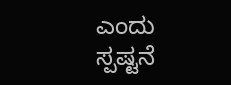ಎಂದು ಸ್ಪಷ್ಟನೆ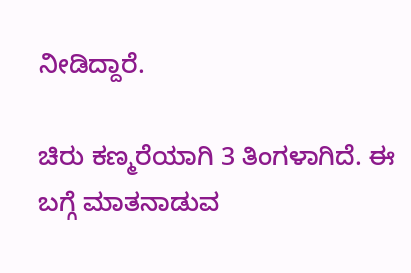ನೀಡಿದ್ದಾರೆ.

ಚಿರು ಕಣ್ಮರೆಯಾಗಿ 3 ತಿಂಗಳಾಗಿದೆ. ಈ ಬಗ್ಗೆ ಮಾತನಾಡುವ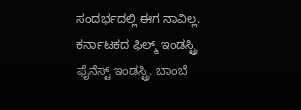ಸಂದರ್ಭದಲ್ಲಿ ಈಗ ನಾವಿಲ್ಲ. ಕರ್ನಾಟಕದ ಫಿಲ್ಮ್ ಇಂಡಸ್ಟ್ರಿ ಫೈನೆಸ್ಟ್ ಇಂಡಸ್ಟ್ರಿ. ಬಾಂಬೆ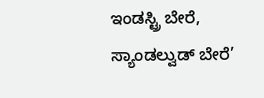ಇಂಡಸ್ಟ್ರಿ ಬೇರೆ, ಸ್ಯಾಂಡಲ್ವುಡ್ ಬೇರೆ’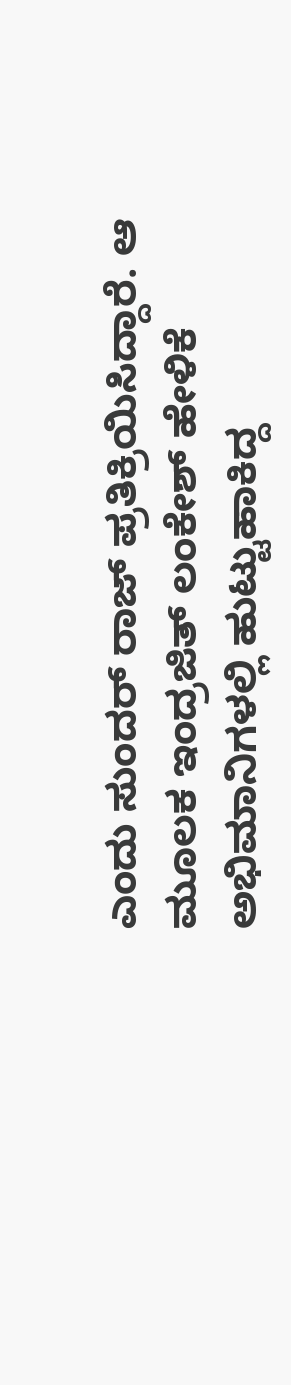ಎಂದು ಸುಂದರ್ ರಾಜ್ ಪ್ರತಿಕ್ರಿಯಿಸಿದ್ದಾರೆ. ಆ ಮೂಲಕ ಇಂದ್ರಜಿತ್ ಲಂಕೇಶ್ ಹೇಳಿಕೆ ಅಭಿಮಾನಿಗಳಲ್ಲಿ ಹುಟ್ಟುಹಾಕಿದ್ದ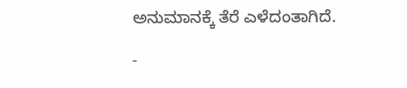ಅನುಮಾನಕ್ಕೆ ತೆರೆ ಎಳೆದಂತಾಗಿದೆ.

-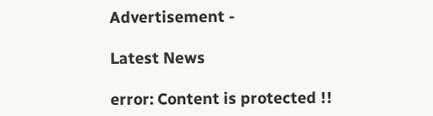Advertisement -

Latest News

error: Content is protected !!